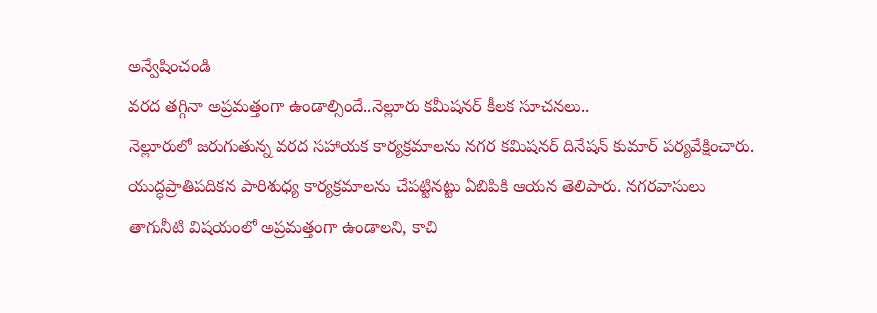అన్వేషించండి
వరద తగ్గినా అప్రమత్తంగా ఉండాల్సిందే..నెల్లూరు కమీషనర్ కీలక సూచనలు..
నెల్లూరులో జరుగుతున్న వరద సహాయక కార్యక్రమాలను నగర కమిషనర్ దినేషన్ కుమార్ పర్యవేక్షించారు. యుద్ధప్రాతిపదికన పారిశుధ్య కార్యక్రమాలను చేపట్టినట్టు ఏబిపికి ఆయన తెలిపారు. నగరవాసులు తాగునీటి విషయంలో అప్రమత్తంగా ఉండాలని, కాచి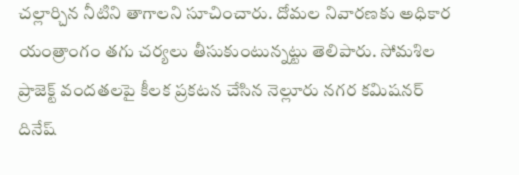చల్లార్చిన నీటిని తాగాలని సూచించారు. దోమల నివారణకు అధికార యంత్రాంగం తగు చర్యలు తీసుకుంటున్నట్టు తెలిపారు. సోమశిల ప్రాజెక్ట్ వందతలపై కీలక ప్రకటన చేసిన నెల్లూరు నగర కమిషనర్ దినేష్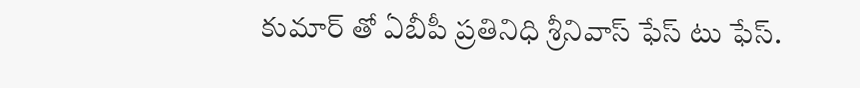కుమార్ తో ఏబీపీ ప్రతినిధి శ్రీనివాస్ ఫేస్ టు ఫేస్.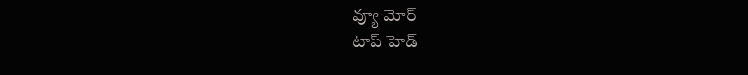వ్యూ మోర్
టాప్ హెడ్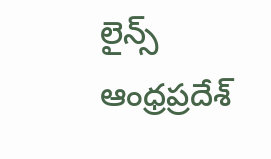లైన్స్
ఆంధ్రప్రదేశ్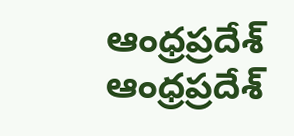ఆంధ్రప్రదేశ్
ఆంధ్రప్రదేశ్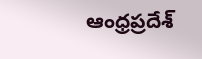ఆంధ్రప్రదేశ్